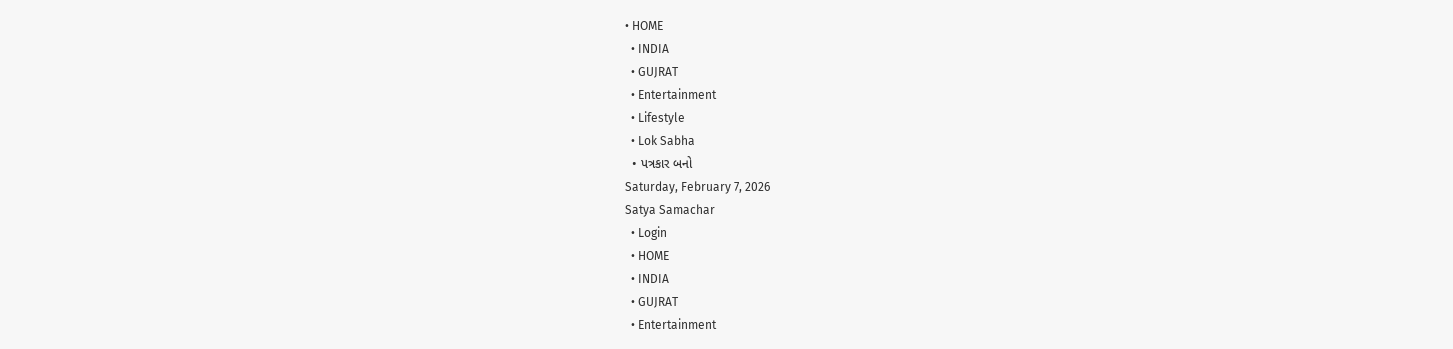• HOME
  • INDIA
  • GUJRAT
  • Entertainment
  • Lifestyle
  • Lok Sabha
  • પત્રકાર બનો
Saturday, February 7, 2026
Satya Samachar
  • Login
  • HOME
  • INDIA
  • GUJRAT
  • Entertainment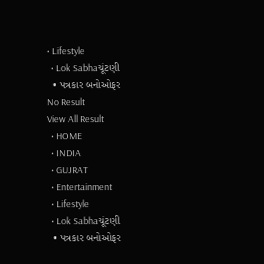• Lifestyle
  • Lok Sabhaચૂંટણી
  • પત્રકાર બનોઓફર
No Result
View All Result
  • HOME
  • INDIA
  • GUJRAT
  • Entertainment
  • Lifestyle
  • Lok Sabhaચૂંટણી
  • પત્રકાર બનોઓફર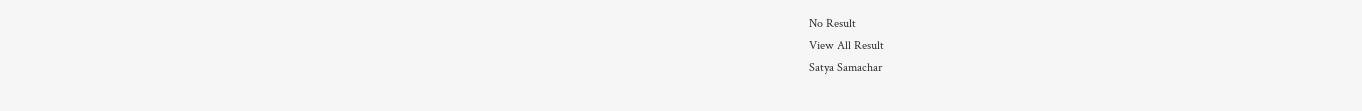No Result
View All Result
Satya Samachar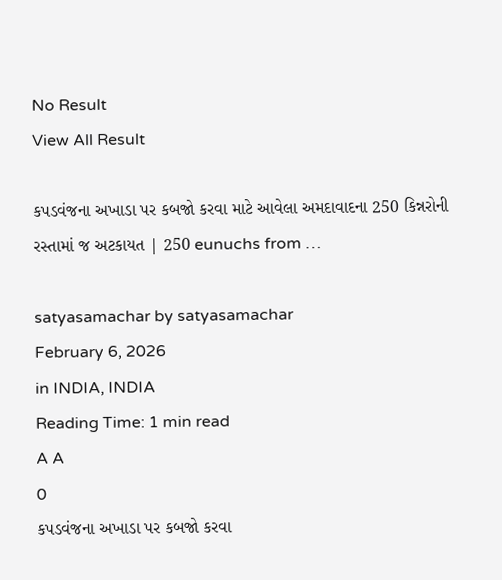No Result
View All Result

કપડવંજના અખાડા પર કબજો કરવા માટે આવેલા અમદાવાદના 250 કિન્નરોની રસ્તામાં જ અટકાયત | 250 eunuchs from …

satyasamachar by satyasamachar
February 6, 2026
in INDIA, INDIA
Reading Time: 1 min read
A A
0
કપડવંજના અખાડા પર કબજો કરવા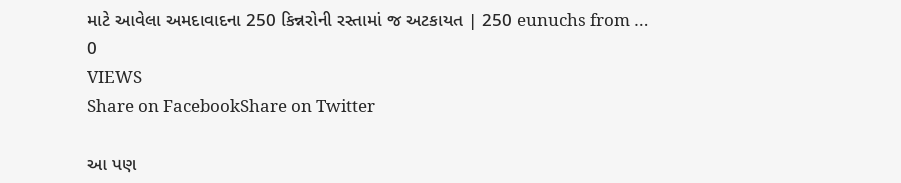માટે આવેલા અમદાવાદના 250 કિન્નરોની રસ્તામાં જ અટકાયત | 250 eunuchs from …
0
VIEWS
Share on FacebookShare on Twitter

આ પણ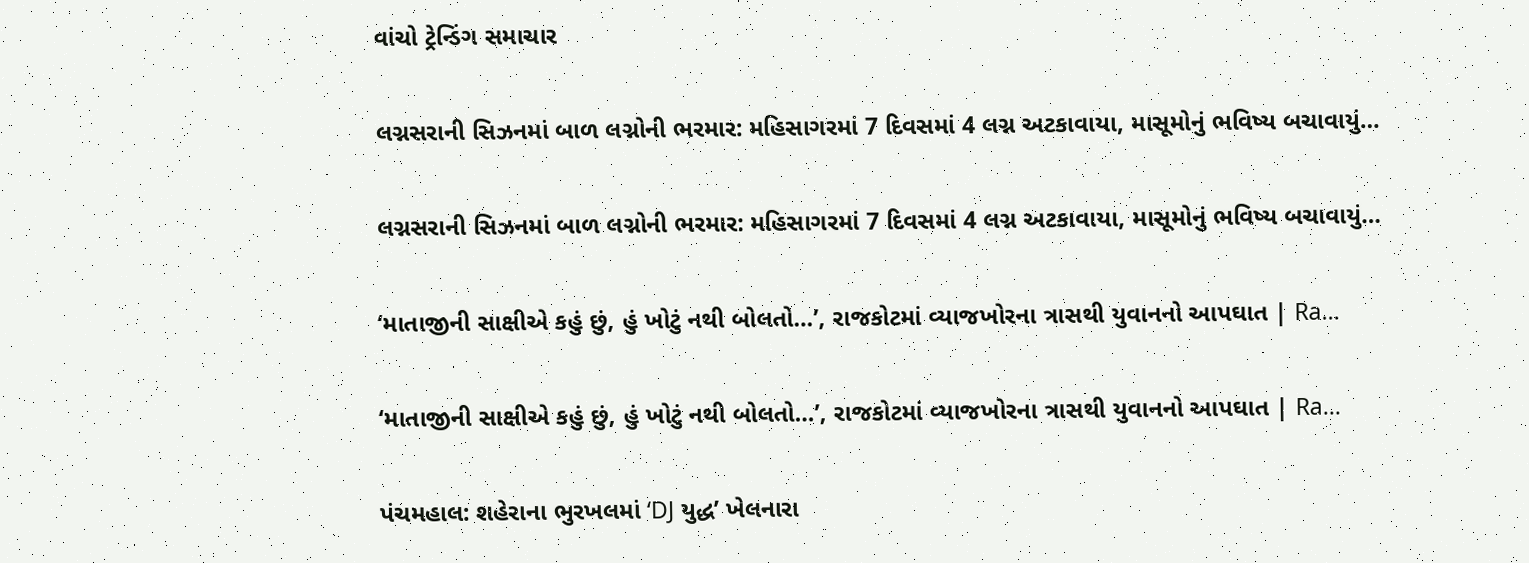વાંચો ટ્રેન્ડિંગ સમાચાર

લગ્નસરાની સિઝનમાં બાળ લગ્નોની ભરમાર: મહિસાગરમાં 7 દિવસમાં 4 લગ્ન અટકાવાયા, માસૂમોનું ભવિષ્ય બચાવાયું…

લગ્નસરાની સિઝનમાં બાળ લગ્નોની ભરમાર: મહિસાગરમાં 7 દિવસમાં 4 લગ્ન અટકાવાયા, માસૂમોનું ભવિષ્ય બચાવાયું…

‘માતાજીની સાક્ષીએ કહું છું, હું ખોટું નથી બોલતો…’, રાજકોટમાં વ્યાજખોરના ત્રાસથી યુવાનનો આપઘાત | Ra…

‘માતાજીની સાક્ષીએ કહું છું, હું ખોટું નથી બોલતો…’, રાજકોટમાં વ્યાજખોરના ત્રાસથી યુવાનનો આપઘાત | Ra…

પંચમહાલ: શહેરાના ભુરખલમાં ‘DJ યુદ્ધ’ ખેલનારા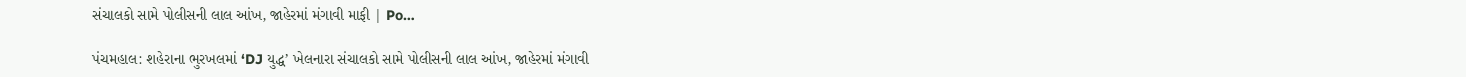સંચાલકો સામે પોલીસની લાલ આંખ, જાહેરમાં મંગાવી માફી | Po…

પંચમહાલ: શહેરાના ભુરખલમાં ‘DJ યુદ્ધ’ ખેલનારા સંચાલકો સામે પોલીસની લાલ આંખ, જાહેરમાં મંગાવી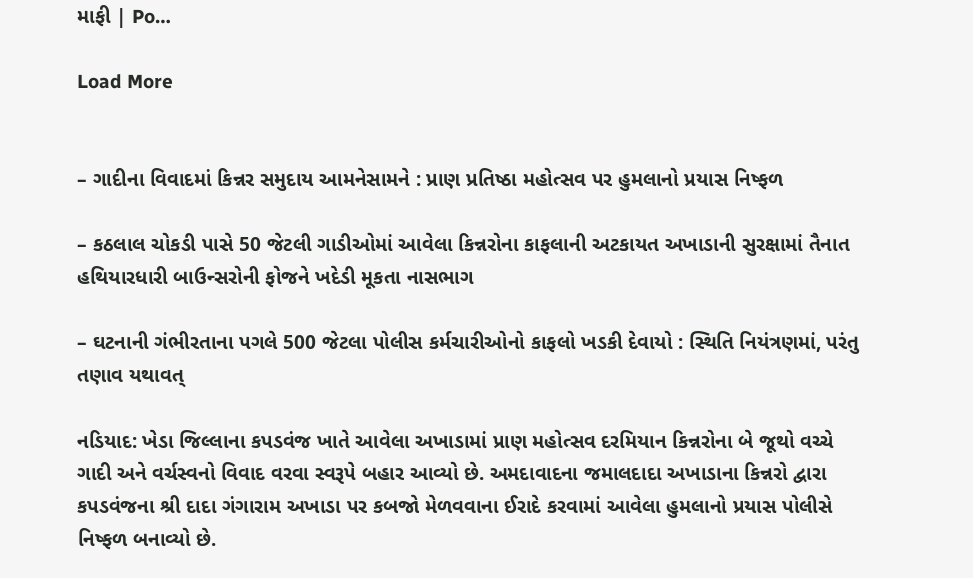માફી | Po…

Load More


– ગાદીના વિવાદમાં કિન્નર સમુદાય આમનેસામને : પ્રાણ પ્રતિષ્ઠા મહોત્સવ પર હુમલાનો પ્રયાસ નિષ્ફળ

– કઠલાલ ચોકડી પાસે 50 જેટલી ગાડીઓમાં આવેલા કિન્નરોના કાફલાની અટકાયત અખાડાની સુરક્ષામાં તૈનાત હથિયારધારી બાઉન્સરોની ફોજને ખદેડી મૂકતા નાસભાગ

– ઘટનાની ગંભીરતાના પગલે 500 જેટલા પોલીસ કર્મચારીઓનો કાફલો ખડકી દેવાયો : સ્થિતિ નિયંત્રણમાં, પરંતુ તણાવ યથાવત્

નડિયાદ: ખેડા જિલ્લાના કપડવંજ ખાતે આવેલા અખાડામાં પ્રાણ મહોત્સવ દરમિયાન કિન્નરોના બે જૂથો વચ્ચે ગાદી અને વર્ચસ્વનો વિવાદ વરવા સ્વરૂપે બહાર આવ્યો છે. અમદાવાદના જમાલદાદા અખાડાના કિન્નરો દ્વારા કપડવંજના શ્રી દાદા ગંગારામ અખાડા પર કબજો મેળવવાના ઈરાદે કરવામાં આવેલા હુમલાનો પ્રયાસ પોલીસે નિષ્ફળ બનાવ્યો છે.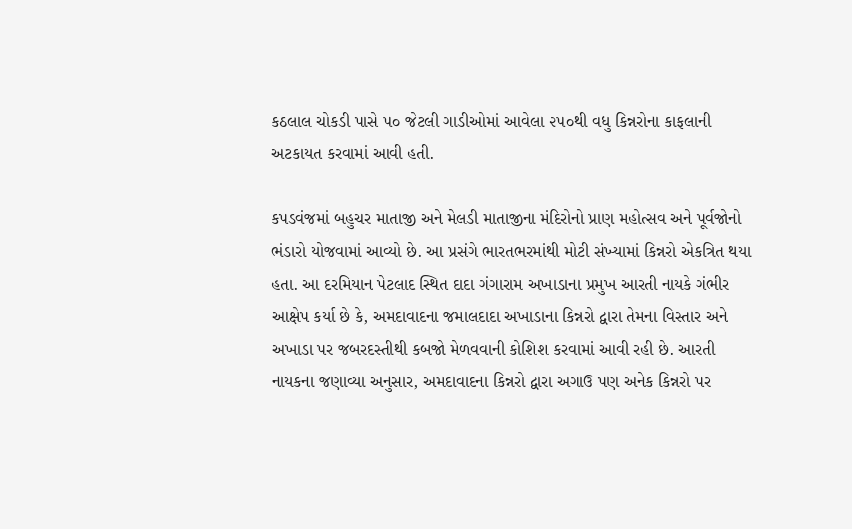કઠલાલ ચોકડી પાસે ૫૦ જેટલી ગાડીઓમાં આવેલા ૨૫૦થી વધુ કિન્નરોના કાફલાની અટકાયત કરવામાં આવી હતી.

કપડવંજમાં બહુચર માતાજી અને મેલડી માતાજીના મંદિરોનો પ્રાણ મહોત્સવ અને પૂર્વજોનો ભંડારો યોજવામાં આવ્યો છે. આ પ્રસંગે ભારતભરમાંથી મોટી સંખ્યામાં કિન્નરો એકત્રિત થયા હતા. આ દરમિયાન પેટલાદ સ્થિત દાદા ગંગારામ અખાડાના પ્રમુખ આરતી નાયકે ગંભીર આક્ષેપ કર્યા છે કે, અમદાવાદના જમાલદાદા અખાડાના કિન્નરો દ્વારા તેમના વિસ્તાર અને અખાડા પર જબરદસ્તીથી કબજો મેળવવાની કોશિશ કરવામાં આવી રહી છે. આરતી નાયકના જણાવ્યા અનુસાર, અમદાવાદના કિન્નરો દ્વારા અગાઉ પણ અનેક કિન્નરો પર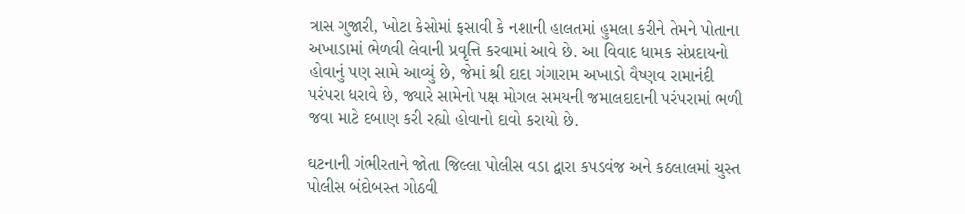ત્રાસ ગુજારી, ખોટા કેસોમાં ફસાવી કે નશાની હાલતમાં હુમલા કરીને તેમને પોતાના અખાડામાં ભેળવી લેવાની પ્રવૃત્તિ કરવામાં આવે છે. આ વિવાદ ધામક સંપ્રદાયનો હોવાનું પણ સામે આવ્યું છે, જેમાં શ્રી દાદા ગંગારામ અખાડો વૈષ્ણવ રામાનંદી પરંપરા ધરાવે છે, જ્યારે સામેનો પક્ષ મોગલ સમયની જમાલદાદાની પરંપરામાં ભળી જવા માટે દબાણ કરી રહ્યો હોવાનો દાવો કરાયો છે.

ઘટનાની ગંભીરતાને જોતા જિલ્લા પોલીસ વડા દ્વારા કપડવંજ અને કઠલાલમાં ચુસ્ત પોલીસ બંદોબસ્ત ગોઠવી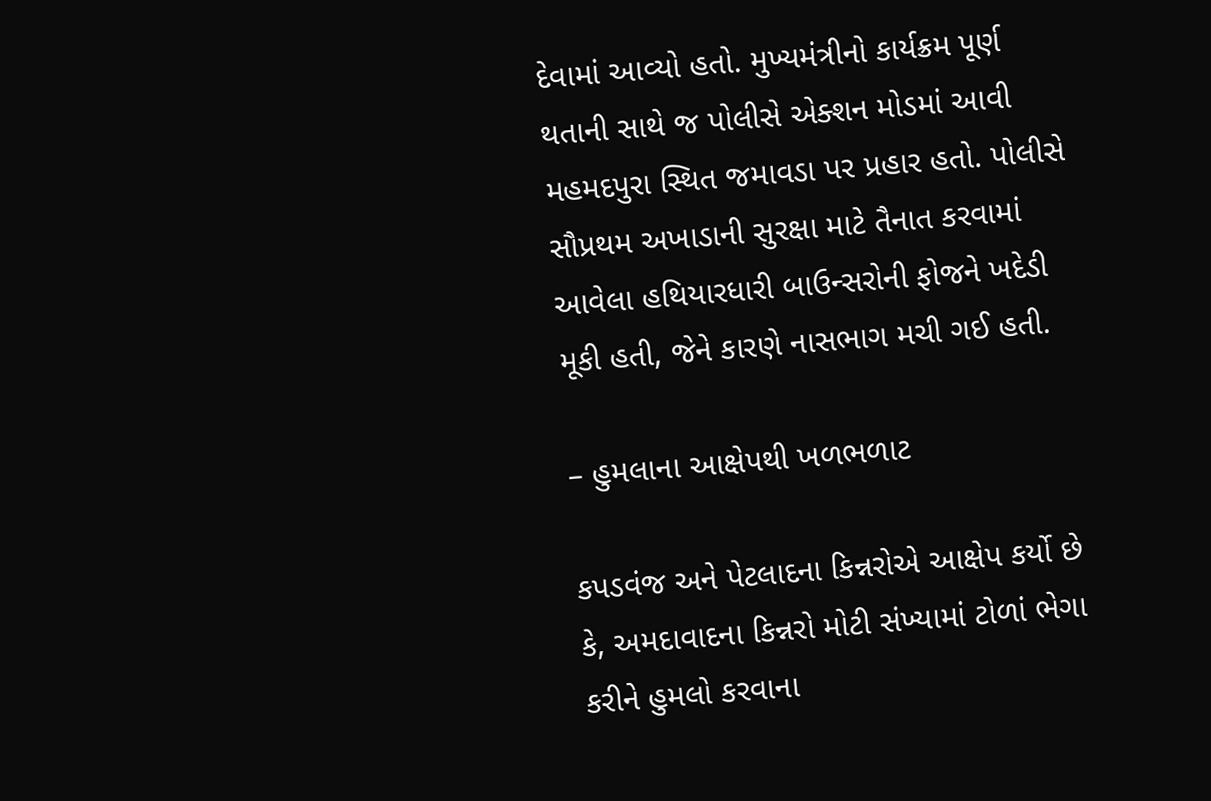દેવામાં આવ્યો હતો. મુખ્યમંત્રીનો કાર્યક્રમ પૂર્ણ થતાની સાથે જ પોલીસે એક્શન મોડમાં આવી મહમદપુરા સ્થિત જમાવડા પર પ્રહાર હતો. પોલીસે સૌપ્રથમ અખાડાની સુરક્ષા માટે તૈનાત કરવામાં આવેલા હથિયારધારી બાઉન્સરોની ફોજને ખદેડી મૂકી હતી, જેને કારણે નાસભાગ મચી ગઈ હતી.

– હુમલાના આક્ષેપથી ખળભળાટ

કપડવંજ અને પેટલાદના કિન્નરોએ આક્ષેપ કર્યો છે કે, અમદાવાદના કિન્નરો મોટી સંખ્યામાં ટોળાં ભેગા કરીને હુમલો કરવાના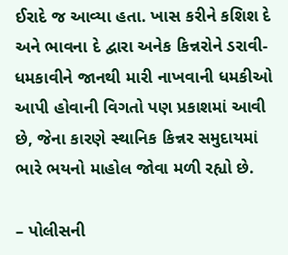ઈરાદે જ આવ્યા હતા. ખાસ કરીને કશિશ દે અને ભાવના દે દ્વારા અનેક કિન્નરોને ડરાવી-ધમકાવીને જાનથી મારી નાખવાની ધમકીઓ આપી હોવાની વિગતો પણ પ્રકાશમાં આવી છે, જેના કારણે સ્થાનિક કિન્નર સમુદાયમાં ભારે ભયનો માહોલ જોવા મળી રહ્યો છે.

– પોલીસની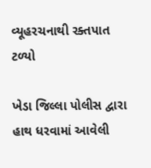વ્યૂહરચનાથી રક્તપાત ટળ્યો

ખેડા જિલ્લા પોલીસ દ્વારા હાથ ધરવામાં આવેલી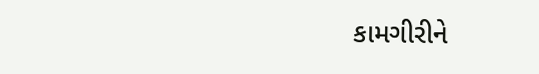કામગીરીને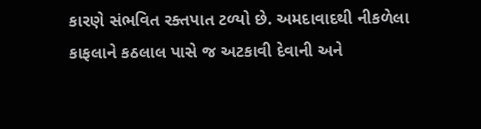કારણે સંભવિત રક્તપાત ટળ્યો છે. અમદાવાદથી નીકળેલા કાફલાને કઠલાલ પાસે જ અટકાવી દેવાની અને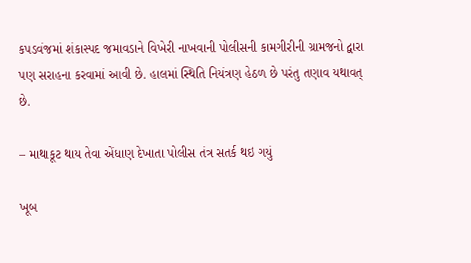કપડવંજમાં શંકાસ્પદ જમાવડાને વિખેરી નાખવાની પોલીસની કામગીરીની ગ્રામજનો દ્વારા પણ સરાહના કરવામાં આવી છે. હાલમાં સ્થિતિ નિયંત્રણ હેઠળ છે પરંતુ તણાવ યથાવત્ છે.

– માથાકૂટ થાય તેવા એંધાણ દેખાતા પોલીસ તંત્ર સતર્ક થઇ ગયું

ખૂબ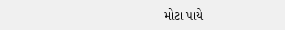મોટા પાયે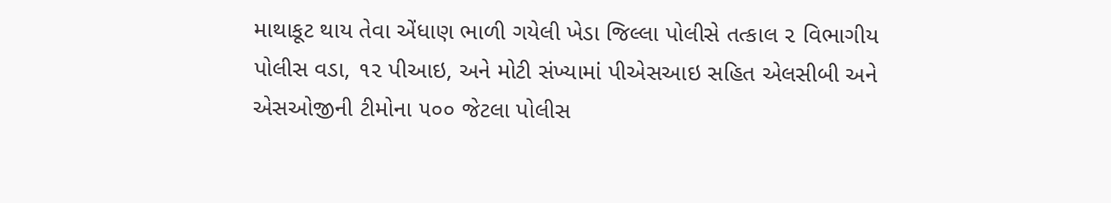માથાકૂટ થાય તેવા એંધાણ ભાળી ગયેલી ખેડા જિલ્લા પોલીસે તત્કાલ ૨ વિભાગીય પોલીસ વડા, ૧૨ પીઆઇ, અને મોટી સંખ્યામાં પીએસઆઇ સહિત એલસીબી અને એસઓજીની ટીમોના ૫૦૦ જેટલા પોલીસ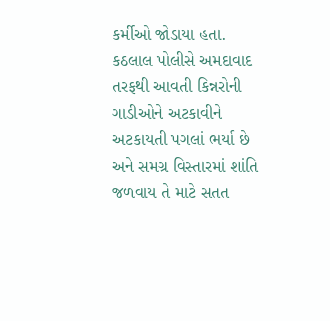કર્મીઓ જોડાયા હતા. કઠલાલ પોલીસે અમદાવાદ તરફથી આવતી કિન્નરોની ગાડીઓને અટકાવીને અટકાયતી પગલાં ભર્યા છે અને સમગ્ર વિસ્તારમાં શાંતિ જળવાય તે માટે સતત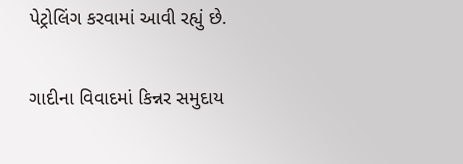પેટ્રોલિંગ કરવામાં આવી રહ્યું છે.

ગાદીના વિવાદમાં કિન્નર સમુદાય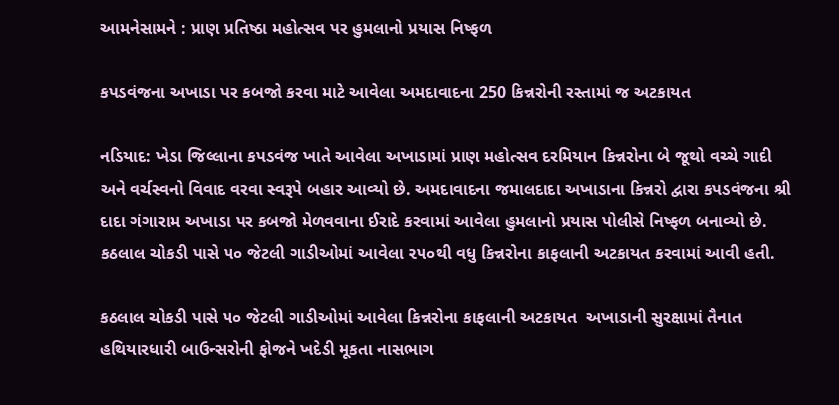આમનેસામને : પ્રાણ પ્રતિષ્ઠા મહોત્સવ પર હુમલાનો પ્રયાસ નિષ્ફળ

કપડવંજના અખાડા પર કબજો કરવા માટે આવેલા અમદાવાદના 250 કિન્નરોની રસ્તામાં જ અટકાયત

નડિયાદ: ખેડા જિલ્લાના કપડવંજ ખાતે આવેલા અખાડામાં પ્રાણ મહોત્સવ દરમિયાન કિન્નરોના બે જૂથો વચ્ચે ગાદી અને વર્ચસ્વનો વિવાદ વરવા સ્વરૂપે બહાર આવ્યો છે. અમદાવાદના જમાલદાદા અખાડાના કિન્નરો દ્વારા કપડવંજના શ્રી દાદા ગંગારામ અખાડા પર કબજો મેળવવાના ઈરાદે કરવામાં આવેલા હુમલાનો પ્રયાસ પોલીસે નિષ્ફળ બનાવ્યો છે. કઠલાલ ચોકડી પાસે ૫૦ જેટલી ગાડીઓમાં આવેલા ૨૫૦થી વધુ કિન્નરોના કાફલાની અટકાયત કરવામાં આવી હતી.

કઠલાલ ચોકડી પાસે ૫૦ જેટલી ગાડીઓમાં આવેલા કિન્નરોના કાફલાની અટકાયત  અખાડાની સુરક્ષામાં તૈનાત હથિયારધારી બાઉન્સરોની ફોજને ખદેડી મૂકતા નાસભાગ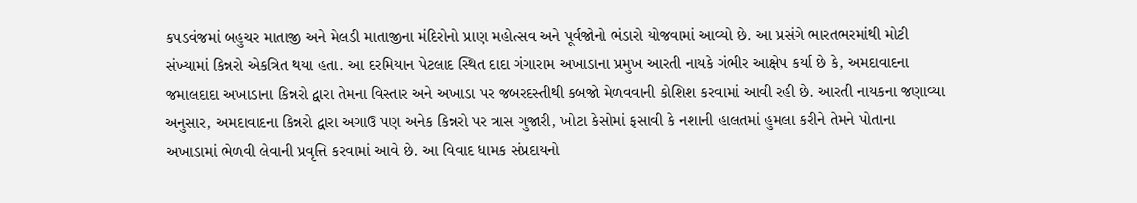કપડવંજમાં બહુચર માતાજી અને મેલડી માતાજીના મંદિરોનો પ્રાણ મહોત્સવ અને પૂર્વજોનો ભંડારો યોજવામાં આવ્યો છે. આ પ્રસંગે ભારતભરમાંથી મોટી સંખ્યામાં કિન્નરો એકત્રિત થયા હતા. આ દરમિયાન પેટલાદ સ્થિત દાદા ગંગારામ અખાડાના પ્રમુખ આરતી નાયકે ગંભીર આક્ષેપ કર્યા છે કે, અમદાવાદના જમાલદાદા અખાડાના કિન્નરો દ્વારા તેમના વિસ્તાર અને અખાડા પર જબરદસ્તીથી કબજો મેળવવાની કોશિશ કરવામાં આવી રહી છે. આરતી નાયકના જણાવ્યા અનુસાર, અમદાવાદના કિન્નરો દ્વારા અગાઉ પણ અનેક કિન્નરો પર ત્રાસ ગુજારી, ખોટા કેસોમાં ફસાવી કે નશાની હાલતમાં હુમલા કરીને તેમને પોતાના અખાડામાં ભેળવી લેવાની પ્રવૃત્તિ કરવામાં આવે છે. આ વિવાદ ધામક સંપ્રદાયનો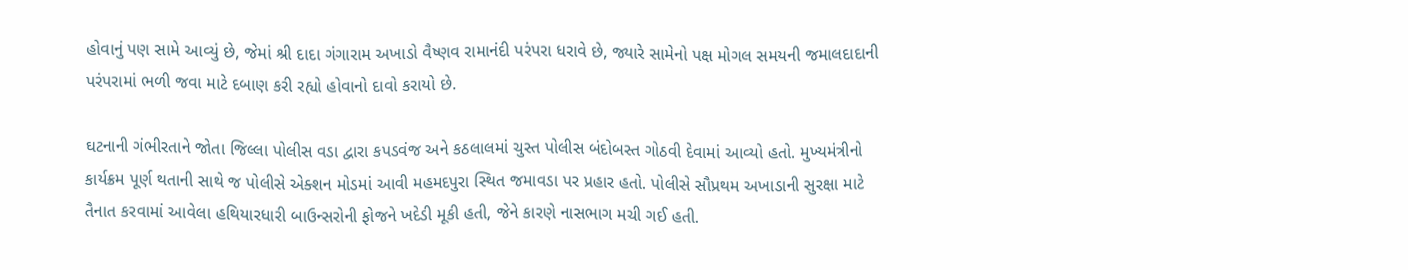હોવાનું પણ સામે આવ્યું છે, જેમાં શ્રી દાદા ગંગારામ અખાડો વૈષ્ણવ રામાનંદી પરંપરા ધરાવે છે, જ્યારે સામેનો પક્ષ મોગલ સમયની જમાલદાદાની પરંપરામાં ભળી જવા માટે દબાણ કરી રહ્યો હોવાનો દાવો કરાયો છે.

ઘટનાની ગંભીરતાને જોતા જિલ્લા પોલીસ વડા દ્વારા કપડવંજ અને કઠલાલમાં ચુસ્ત પોલીસ બંદોબસ્ત ગોઠવી દેવામાં આવ્યો હતો. મુખ્યમંત્રીનો કાર્યક્રમ પૂર્ણ થતાની સાથે જ પોલીસે એક્શન મોડમાં આવી મહમદપુરા સ્થિત જમાવડા પર પ્રહાર હતો. પોલીસે સૌપ્રથમ અખાડાની સુરક્ષા માટે તૈનાત કરવામાં આવેલા હથિયારધારી બાઉન્સરોની ફોજને ખદેડી મૂકી હતી, જેને કારણે નાસભાગ મચી ગઈ હતી.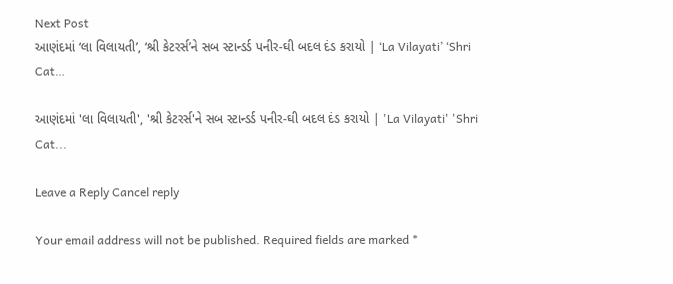Next Post
આણંદમાં ‘લા વિલાયતી’, ‘શ્રી કેટરર્સ’ને સબ સ્ટાન્ડર્ડ પનીર-ઘી બદલ દંડ કરાયો | ‘La Vilayati’ ‘Shri Cat…

આણંદમાં 'લા વિલાયતી', 'શ્રી કેટરર્સ'ને સબ સ્ટાન્ડર્ડ પનીર-ઘી બદલ દંડ કરાયો | 'La Vilayati' 'Shri Cat...

Leave a Reply Cancel reply

Your email address will not be published. Required fields are marked *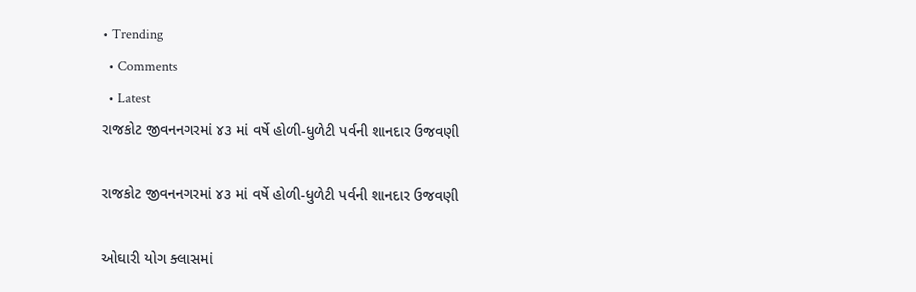• Trending
  • Comments
  • Latest
રાજકોટ જીવનનગરમાં ૪૩ માં વર્ષે હોળી-ધુળેટી પર્વની શાનદાર ઉજવણી

રાજકોટ જીવનનગરમાં ૪૩ માં વર્ષે હોળી-ધુળેટી પર્વની શાનદાર ઉજવણી

ઓઘારી યોગ ક્લાસમાં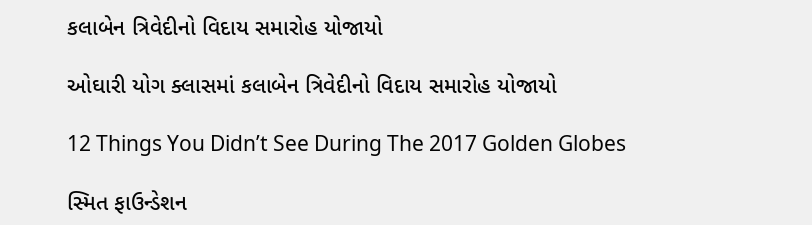કલાબેન ત્રિવેદીનો વિદાય સમારોહ યોજાયો

ઓઘારી યોગ ક્લાસમાં કલાબેન ત્રિવેદીનો વિદાય સમારોહ યોજાયો

12 Things You Didn’t See During The 2017 Golden Globes

સ્મિત ફાઉન્ડેશન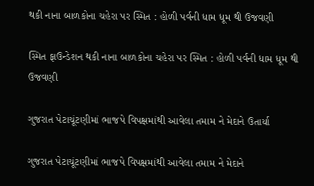થકી નાના બાળકોના ચહેરા પર સ્મિત : હોળી પર્વની ધામ ધૂમ થી ઉજવણી

સ્મિત ફાઉન્ડેશન થકી નાના બાળકોના ચહેરા પર સ્મિત : હોળી પર્વની ધામ ધૂમ થી ઉજવણી

ગુજરાત પેટાચૂંટણીમાં ભાજપે વિપક્ષમાંથી આવેલા તમામ ને મેદાને ઉતાર્યા

ગુજરાત પેટાચૂંટણીમાં ભાજપે વિપક્ષમાંથી આવેલા તમામ ને મેદાને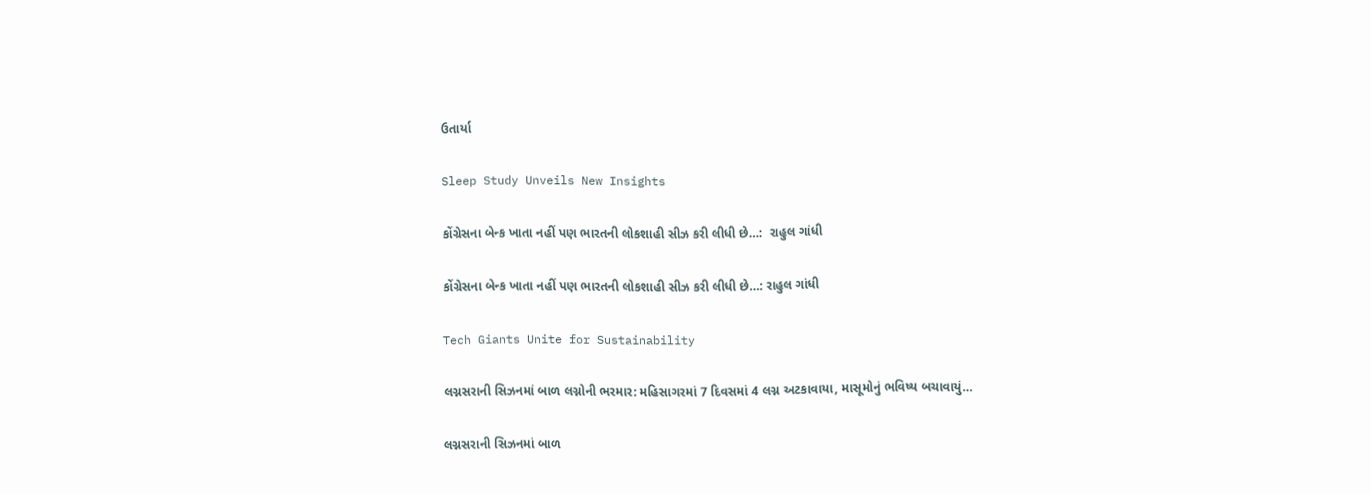ઉતાર્યા

Sleep Study Unveils New Insights

કોંગ્રેસના બેન્ક ખાતા નહીં પણ ભારતની લોકશાહી સીઝ કરી લીધી છે…:  રાહુલ ગાંધી

કોંગ્રેસના બેન્ક ખાતા નહીં પણ ભારતની લોકશાહી સીઝ કરી લીધી છે…: રાહુલ ગાંધી

Tech Giants Unite for Sustainability

લગ્નસરાની સિઝનમાં બાળ લગ્નોની ભરમાર: મહિસાગરમાં 7 દિવસમાં 4 લગ્ન અટકાવાયા, માસૂમોનું ભવિષ્ય બચાવાયું…

લગ્નસરાની સિઝનમાં બાળ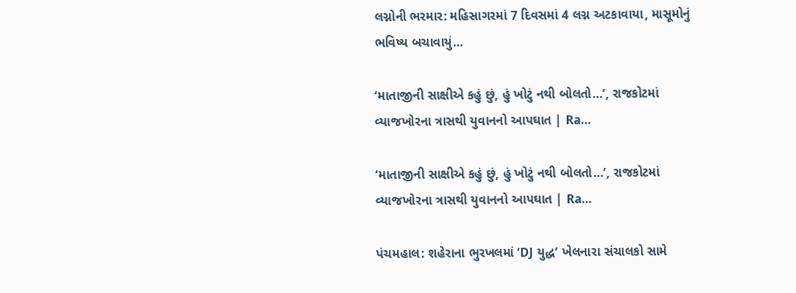લગ્નોની ભરમાર: મહિસાગરમાં 7 દિવસમાં 4 લગ્ન અટકાવાયા, માસૂમોનું ભવિષ્ય બચાવાયું…

‘માતાજીની સાક્ષીએ કહું છું, હું ખોટું નથી બોલતો…’, રાજકોટમાં વ્યાજખોરના ત્રાસથી યુવાનનો આપઘાત | Ra…

‘માતાજીની સાક્ષીએ કહું છું, હું ખોટું નથી બોલતો…’, રાજકોટમાં વ્યાજખોરના ત્રાસથી યુવાનનો આપઘાત | Ra…

પંચમહાલ: શહેરાના ભુરખલમાં ‘DJ યુદ્ધ’ ખેલનારા સંચાલકો સામે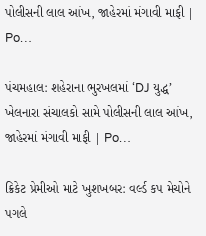પોલીસની લાલ આંખ, જાહેરમાં મંગાવી માફી | Po…

પંચમહાલ: શહેરાના ભુરખલમાં ‘DJ યુદ્ધ’ ખેલનારા સંચાલકો સામે પોલીસની લાલ આંખ, જાહેરમાં મંગાવી માફી | Po…

ક્રિકેટ પ્રેમીઓ માટે ખુશખબર: વર્લ્ડ કપ મેચોને પગલે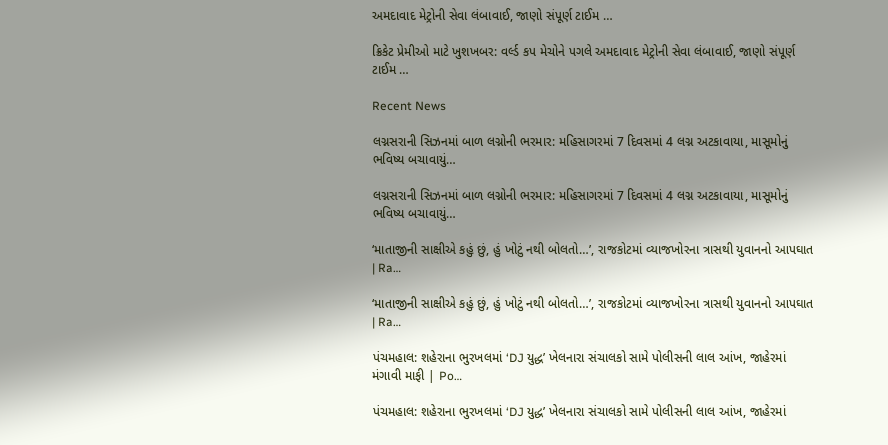અમદાવાદ મેટ્રોની સેવા લંબાવાઈ, જાણો સંપૂર્ણ ટાઈમ …

ક્રિકેટ પ્રેમીઓ માટે ખુશખબર: વર્લ્ડ કપ મેચોને પગલે અમદાવાદ મેટ્રોની સેવા લંબાવાઈ, જાણો સંપૂર્ણ ટાઈમ …

Recent News

લગ્નસરાની સિઝનમાં બાળ લગ્નોની ભરમાર: મહિસાગરમાં 7 દિવસમાં 4 લગ્ન અટકાવાયા, માસૂમોનું ભવિષ્ય બચાવાયું…

લગ્નસરાની સિઝનમાં બાળ લગ્નોની ભરમાર: મહિસાગરમાં 7 દિવસમાં 4 લગ્ન અટકાવાયા, માસૂમોનું ભવિષ્ય બચાવાયું…

‘માતાજીની સાક્ષીએ કહું છું, હું ખોટું નથી બોલતો…’, રાજકોટમાં વ્યાજખોરના ત્રાસથી યુવાનનો આપઘાત | Ra…

‘માતાજીની સાક્ષીએ કહું છું, હું ખોટું નથી બોલતો…’, રાજકોટમાં વ્યાજખોરના ત્રાસથી યુવાનનો આપઘાત | Ra…

પંચમહાલ: શહેરાના ભુરખલમાં ‘DJ યુદ્ધ’ ખેલનારા સંચાલકો સામે પોલીસની લાલ આંખ, જાહેરમાં મંગાવી માફી | Po…

પંચમહાલ: શહેરાના ભુરખલમાં ‘DJ યુદ્ધ’ ખેલનારા સંચાલકો સામે પોલીસની લાલ આંખ, જાહેરમાં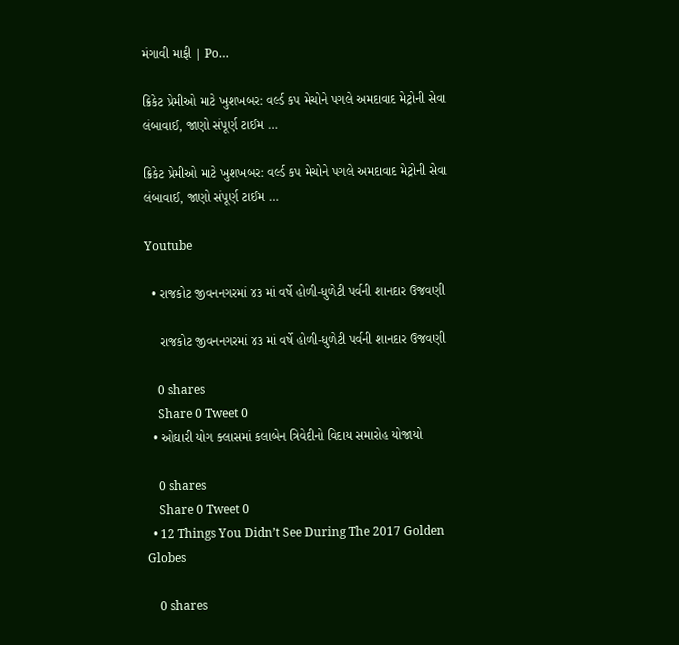મંગાવી માફી | Po…

ક્રિકેટ પ્રેમીઓ માટે ખુશખબર: વર્લ્ડ કપ મેચોને પગલે અમદાવાદ મેટ્રોની સેવા લંબાવાઈ, જાણો સંપૂર્ણ ટાઈમ …

ક્રિકેટ પ્રેમીઓ માટે ખુશખબર: વર્લ્ડ કપ મેચોને પગલે અમદાવાદ મેટ્રોની સેવા લંબાવાઈ, જાણો સંપૂર્ણ ટાઈમ …

Youtube

  • રાજકોટ જીવનનગરમાં ૪૩ માં વર્ષે હોળી-ધુળેટી પર્વની શાનદાર ઉજવણી

    રાજકોટ જીવનનગરમાં ૪૩ માં વર્ષે હોળી-ધુળેટી પર્વની શાનદાર ઉજવણી

    0 shares
    Share 0 Tweet 0
  • ઓઘારી યોગ ક્લાસમાં કલાબેન ત્રિવેદીનો વિદાય સમારોહ યોજાયો

    0 shares
    Share 0 Tweet 0
  • 12 Things You Didn’t See During The 2017 Golden Globes

    0 shares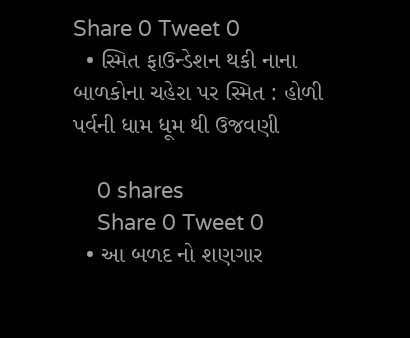Share 0 Tweet 0
  • સ્મિત ફાઉન્ડેશન થકી નાના બાળકોના ચહેરા પર સ્મિત : હોળી પર્વની ધામ ધૂમ થી ઉજવણી

    0 shares
    Share 0 Tweet 0
  • આ બળદ નો શણગાર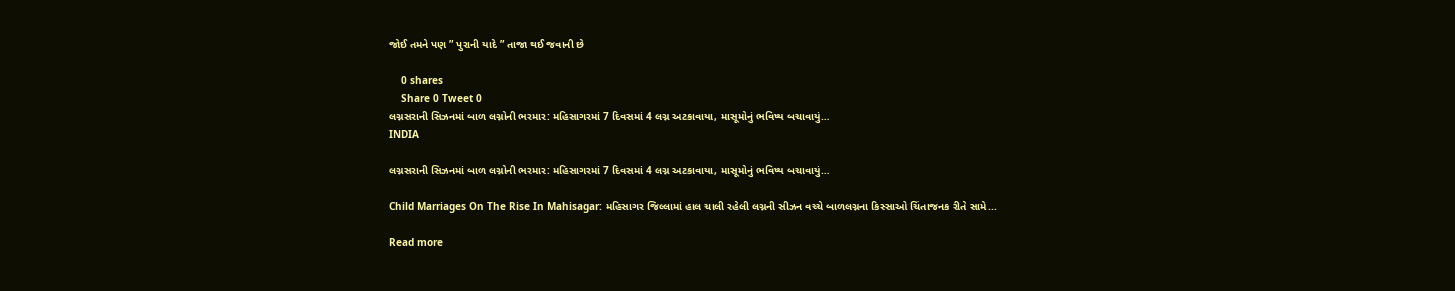જોઈ તમને પણ ” પુરાની યાદે ” તાજા થઈ જવાની છે

    0 shares
    Share 0 Tweet 0
લગ્નસરાની સિઝનમાં બાળ લગ્નોની ભરમાર: મહિસાગરમાં 7 દિવસમાં 4 લગ્ન અટકાવાયા, માસૂમોનું ભવિષ્ય બચાવાયું…
INDIA

લગ્નસરાની સિઝનમાં બાળ લગ્નોની ભરમાર: મહિસાગરમાં 7 દિવસમાં 4 લગ્ન અટકાવાયા, માસૂમોનું ભવિષ્ય બચાવાયું…

Child Marriages On The Rise In Mahisagar: મહિસાગર જિલ્લામાં હાલ ચાલી રહેલી લગ્નની સીઝન વચ્ચે બાળલગ્નના કિસ્સાઓ ચિંતાજનક રીતે સામે...

Read more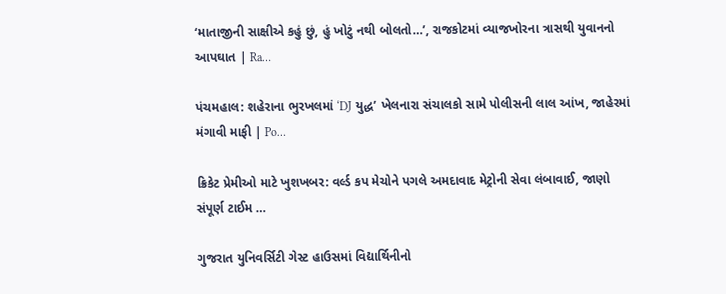‘માતાજીની સાક્ષીએ કહું છું, હું ખોટું નથી બોલતો…’, રાજકોટમાં વ્યાજખોરના ત્રાસથી યુવાનનો આપઘાત | Ra…

પંચમહાલ: શહેરાના ભુરખલમાં ‘DJ યુદ્ધ’ ખેલનારા સંચાલકો સામે પોલીસની લાલ આંખ, જાહેરમાં મંગાવી માફી | Po…

ક્રિકેટ પ્રેમીઓ માટે ખુશખબર: વર્લ્ડ કપ મેચોને પગલે અમદાવાદ મેટ્રોની સેવા લંબાવાઈ, જાણો સંપૂર્ણ ટાઈમ …

ગુજરાત યુનિવર્સિટી ગેસ્ટ હાઉસમાં વિદ્યાર્થિનીનો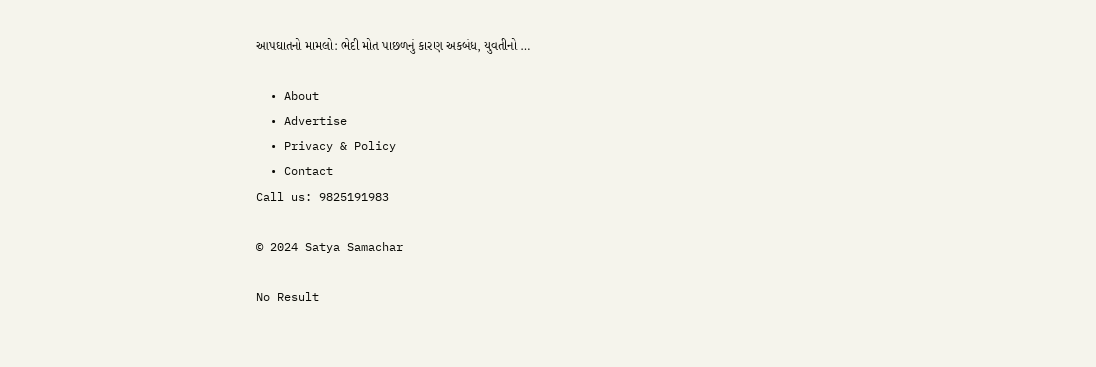આપઘાતનો મામલો: ભેદી મોત પાછળનું કારણ અકબંધ, યુવતીનો …

  • About
  • Advertise
  • Privacy & Policy
  • Contact
Call us: 9825191983

© 2024 Satya Samachar

No Result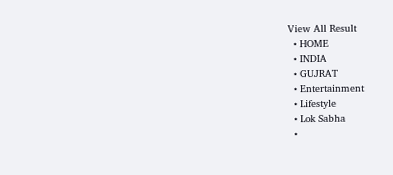View All Result
  • HOME
  • INDIA
  • GUJRAT
  • Entertainment
  • Lifestyle
  • Lok Sabha
  •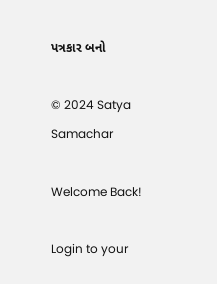પત્રકાર બનો

© 2024 Satya Samachar

Welcome Back!

Login to your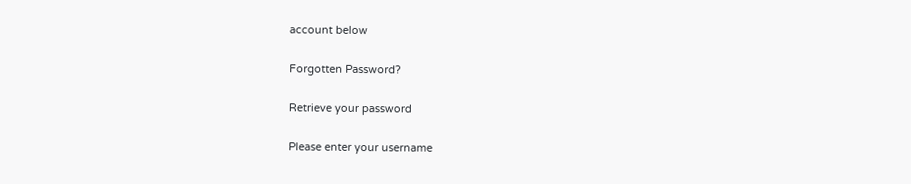account below

Forgotten Password?

Retrieve your password

Please enter your username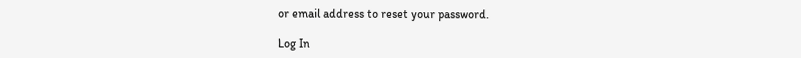or email address to reset your password.

Log In